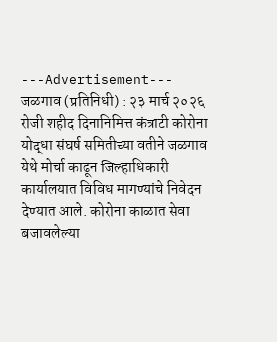---Advertisement---
जळगाव (प्रतिनिधी) : २३ मार्च २०२६ रोजी शहीद दिनानिमित्त कंत्राटी कोरोना योद्धा संघर्ष समितीच्या वतीने जळगाव येथे मोर्चा काढून जिल्हाधिकारी कार्यालयात विविध मागण्यांचे निवेदन देण्यात आले. कोरोना काळात सेवा बजावलेल्या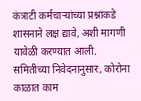कंत्राटी कर्मचाऱ्यांच्या प्रश्नांकडे शासनाने लक्ष द्यावे, अशी मागणी यावेळी करण्यात आली.
समितीच्या निवेदनानुसार, कोरोना काळात काम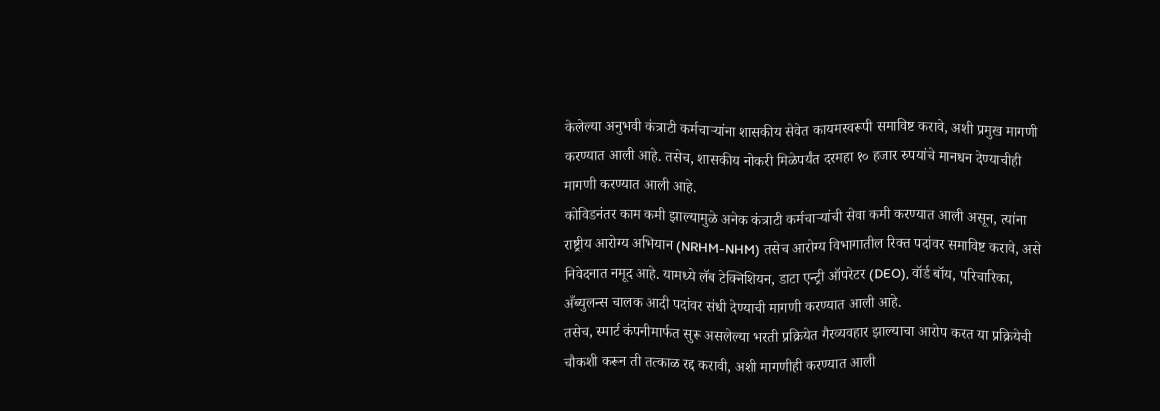केलेल्या अनुभवी कंत्राटी कर्मचाऱ्यांना शासकीय सेवेत कायमस्वरूपी समाविष्ट करावे, अशी प्रमुख मागणी करण्यात आली आहे. तसेच, शासकीय नोकरी मिळेपर्यंत दरमहा १० हजार रुपयांचे मानधन देण्याचीही मागणी करण्यात आली आहे.
कोविडनंतर काम कमी झाल्यामुळे अनेक कंत्राटी कर्मचाऱ्यांची सेवा कमी करण्यात आली असून, त्यांना राष्ट्रीय आरोग्य अभियान (NRHM-NHM) तसेच आरोग्य विभागातील रिक्त पदांवर समाविष्ट करावे, असे निवेदनात नमूद आहे. यामध्ये लॅब टेक्निशियन, डाटा एन्ट्री ऑपरेटर (DEO), वॉर्ड बॉय, परिचारिका, अँब्युलन्स चालक आदी पदांवर संधी देण्याची मागणी करण्यात आली आहे.
तसेच, स्मार्ट कंपनीमार्फत सुरू असलेल्या भरती प्रक्रियेत गैरव्यवहार झाल्याचा आरोप करत या प्रक्रियेची चौकशी करून ती तत्काळ रद्द करावी, अशी मागणीही करण्यात आली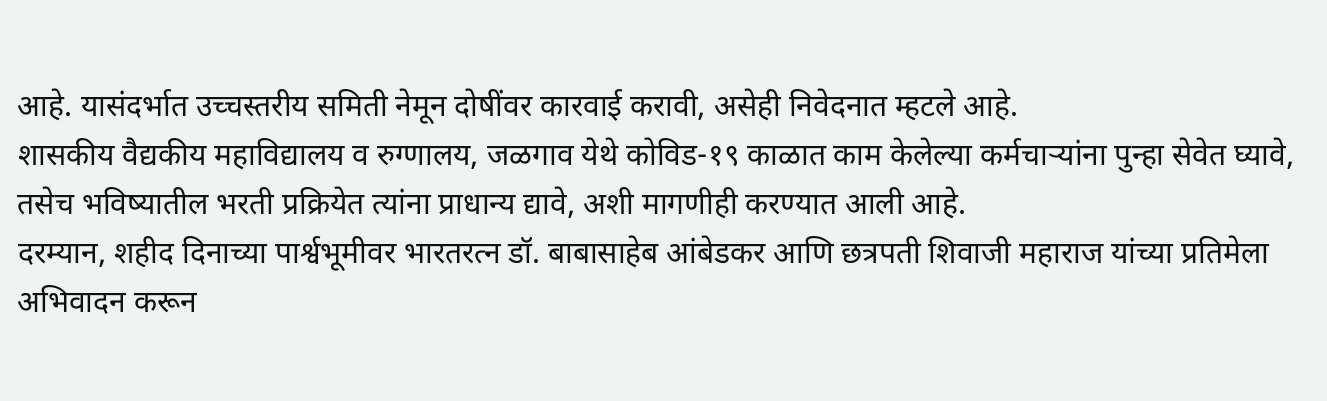आहे. यासंदर्भात उच्चस्तरीय समिती नेमून दोषींवर कारवाई करावी, असेही निवेदनात म्हटले आहे.
शासकीय वैद्यकीय महाविद्यालय व रुग्णालय, जळगाव येथे कोविड-१९ काळात काम केलेल्या कर्मचाऱ्यांना पुन्हा सेवेत घ्यावे, तसेच भविष्यातील भरती प्रक्रियेत त्यांना प्राधान्य द्यावे, अशी मागणीही करण्यात आली आहे.
दरम्यान, शहीद दिनाच्या पार्श्वभूमीवर भारतरत्न डॉ. बाबासाहेब आंबेडकर आणि छत्रपती शिवाजी महाराज यांच्या प्रतिमेला अभिवादन करून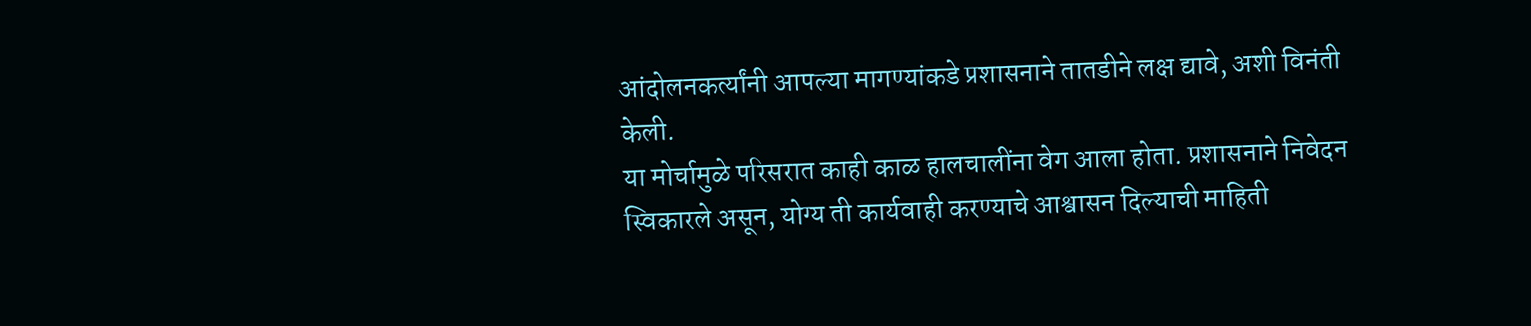आंदोलनकर्त्यांनी आपल्या मागण्यांकडे प्रशासनाने तातडीने लक्ष द्यावे, अशी विनंती केली.
या मोर्चामुळे परिसरात काही काळ हालचालींना वेग आला होता. प्रशासनाने निवेदन स्विकारले असून, योग्य ती कार्यवाही करण्याचे आश्वासन दिल्याची माहिती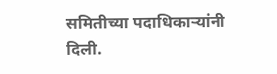समितीच्या पदाधिकाऱ्यांनी दिली.